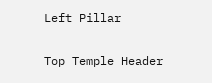Left Pillar

Top Temple Header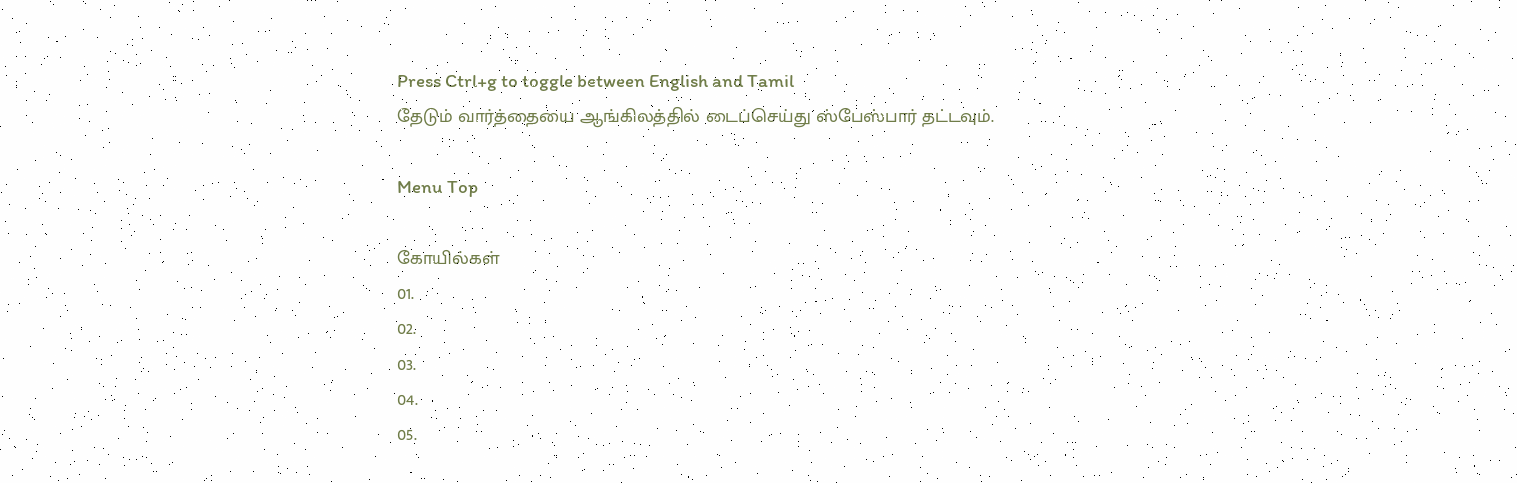Press Ctrl+g to toggle between English and Tamil
தேடும் வார்த்தையை ஆங்கிலத்தில் டைப்செய்து ஸ்பேஸ்பார் தட்டவும்.

Menu Top

கோயில்கள்
01.
02.
03.
04.
05.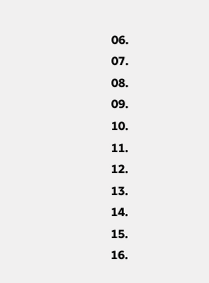06.
07.
08.
09.
10.
11.
12.
13.
14.
15.
16.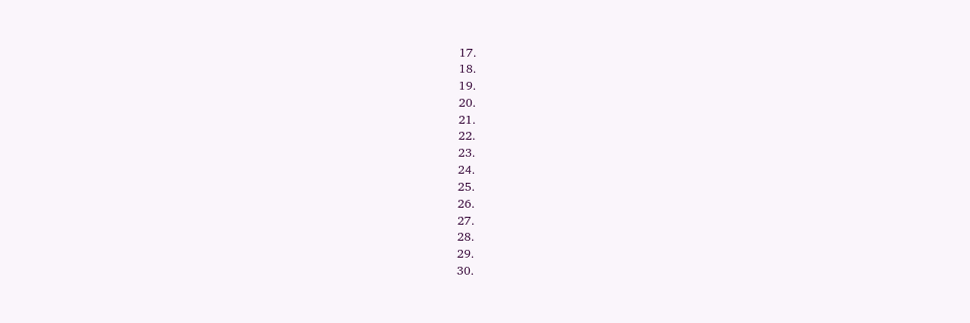17.
18.
19.
20.
21.
22.
23.
24.
25.
26.
27.
28.
29.
30.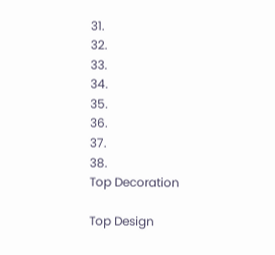31.
32.
33.
34.
35.
36.
37.
38.
Top Decoration

Top Design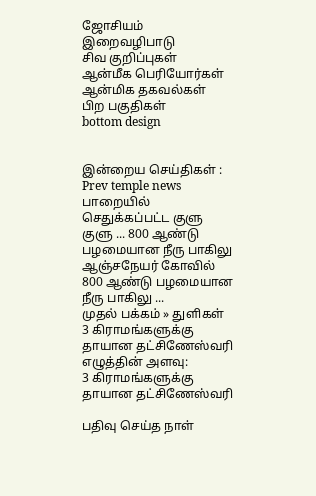ஜோசியம்
இறைவழிபாடு
சிவ குறிப்புகள்
ஆன்மீக பெரியோர்கள்
ஆன்மிக தகவல்கள்
பிற பகுதிகள்
bottom design


இன்றைய செய்திகள் :
Prev temple news பாறையில் செதுக்கப்பட்ட குளு குளு ... 800 ஆண்டு பழமையான நீரு பாகிலு ஆஞ்சநேயர் கோவில் 800 ஆண்டு பழமையான நீரு பாகிலு ...
முதல் பக்கம் » துளிகள்
3 கிராமங்களுக்கு தாயான தட்சிணேஸ்வரி
எழுத்தின் அளவு:
3 கிராமங்களுக்கு தாயான தட்சிணேஸ்வரி

பதிவு செய்த நாள்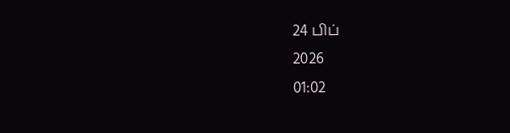24 பிப்
2026
01:02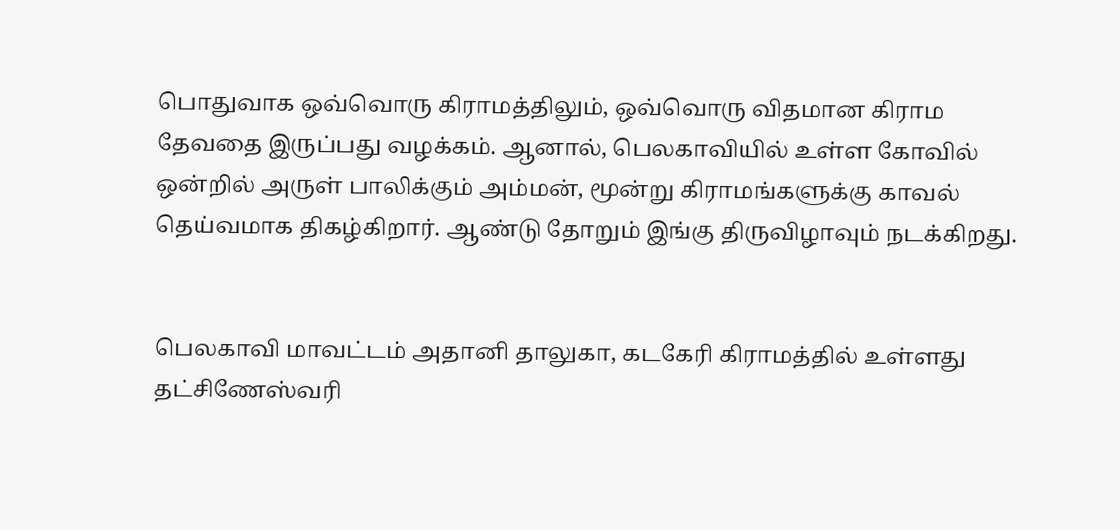பொதுவாக ஒவ்வொரு கிராமத்திலும், ஒவ்வொரு விதமான கிராம தேவதை இருப்பது வழக்கம். ஆனால், பெலகாவியில் உள்ள கோவில் ஒன்றில் அருள் பாலிக்கும் அம்மன், மூன்று கிராமங்களுக்கு காவல் தெய்வமாக திகழ்கிறார். ஆண்டு தோறும் இங்கு திருவிழாவும் நடக்கிறது.


பெலகாவி மாவட்டம் அதானி தாலுகா, கடகேரி கிராமத்தில் உள்ளது தட்சிணேஸ்வரி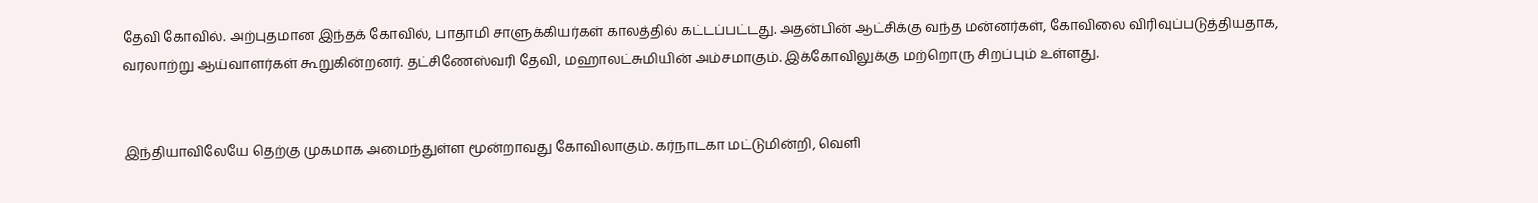தேவி கோவில். அற்புதமான இந்தக் கோவில், பாதாமி சாளுக்கியர்கள் காலத்தில் கட்டப்பட்டது. அதன்பின் ஆட்சிக்கு வந்த மன்னர்கள், கோவிலை விரிவுப்படுத்தியதாக, வரலாற்று ஆய்வாளர்கள் கூறுகின்றனர். தட்சிணேஸ்வரி தேவி, மஹாலட்சுமியின் அம்சமாகும். இக்கோவிலுக்கு மற்றொரு சிறப்பும் உள்ளது.


இந்தியாவிலேயே தெற்கு முகமாக அமைந்துள்ள மூன்றாவது கோவிலாகும். கர்நாடகா மட்டுமின்றி, வெளி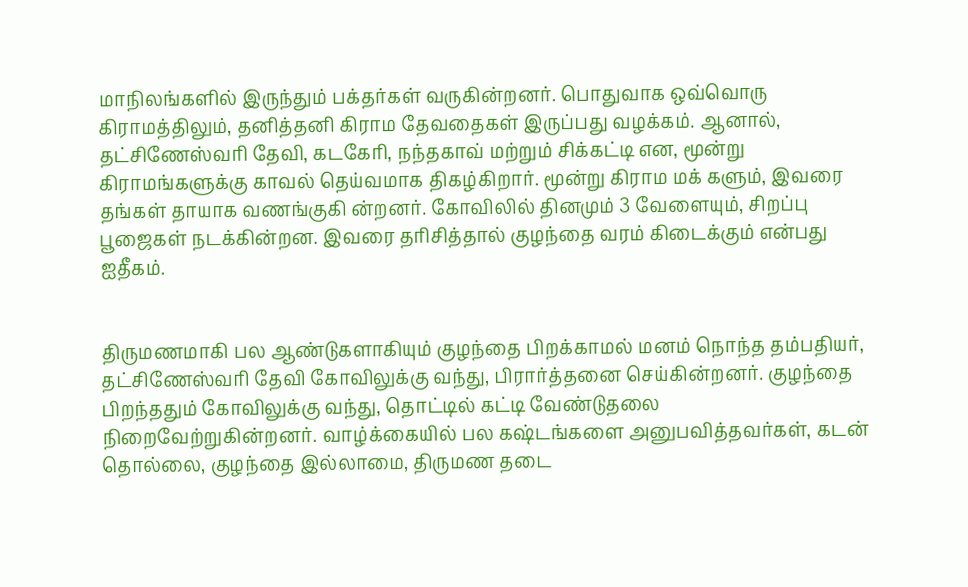மாநிலங்களில் இருந்தும் பக்தர்கள் வருகின்றனர். பொதுவாக ஒவ்வொரு கிராமத்திலும், தனித்தனி கிராம தேவதைகள் இருப்பது வழக்கம். ஆனால், தட்சிணேஸ்வரி தேவி, கடகேரி, நந்தகாவ் மற்றும் சிக்கட்டி என, மூன்று கிராமங்களுக்கு காவல் தெய்வமாக திகழ்கிறார். மூன்று கிராம மக் களும், இவரை தங்கள் தாயாக வணங்குகி ன்றனர். கோவிலில் தினமும் 3 வேளையும், சிறப்பு பூஜைகள் நடக்கின்றன. இவரை தரிசித்தால் குழந்தை வரம் கிடைக்கும் என்பது ஐதீகம்.


திருமணமாகி பல ஆண்டுகளாகியும் குழந்தை பிறக்காமல் மனம் நொந்த தம்பதியர், தட்சிணேஸ்வரி தேவி கோவிலுக்கு வந்து, பிரார்த்தனை செய்கின்றனர். குழந்தை பிறந்ததும் கோவிலுக்கு வந்து, தொட்டில் கட்டி வேண்டுதலை நிறைவேற்றுகின்றனர். வாழ்க்கையில் பல கஷ்டங்களை அனுபவித்தவர்கள், கடன் தொல்லை, குழந்தை இல்லாமை, திருமண தடை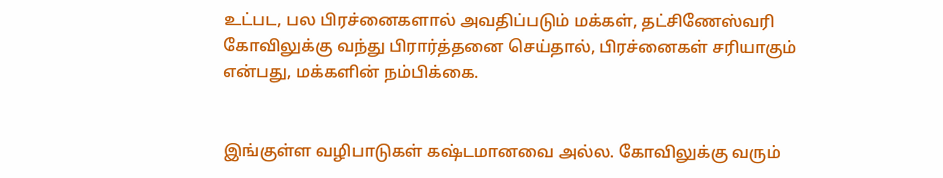உட்பட, பல பிரச்னைகளால் அவதிப்படும் மக்கள், தட்சிணேஸ்வரி கோவிலுக்கு வந்து பிரார்த்தனை செய்தால், பிரச்னைகள் சரியாகும் என்பது, மக்களின் நம்பிக்கை.


இங்குள்ள வழிபாடுகள் கஷ்டமானவை அல்ல. கோவிலுக்கு வரும்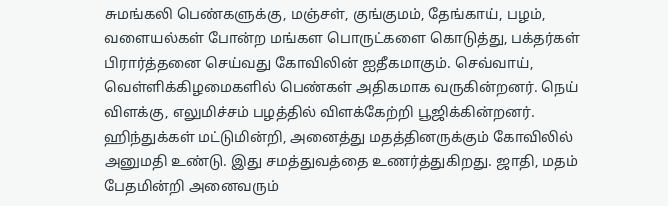சுமங்கலி பெண்களுக்கு, மஞ்சள், குங்குமம், தேங்காய், பழம், வளையல்கள் போன்ற மங்கள பொருட்களை கொடுத்து, பக்தர்கள் பிரார்த்தனை செய்வது கோவிலின் ஐதீகமாகும். செவ்வாய், வெள்ளிக்கிழமைகளில் பெண்கள் அதிகமாக வருகின்றனர். நெய் விளக்கு, எலுமிச்சம் பழத்தில் விளக்கேற்றி பூஜிக்கின்றனர். ஹிந்துக்கள் மட்டுமின்றி, அனைத்து மதத்தினருக்கும் கோவிலில் அனுமதி உண்டு. இது சமத்துவத்தை உணர்த்துகிறது. ஜாதி, மதம் பேதமின்றி அனைவரும்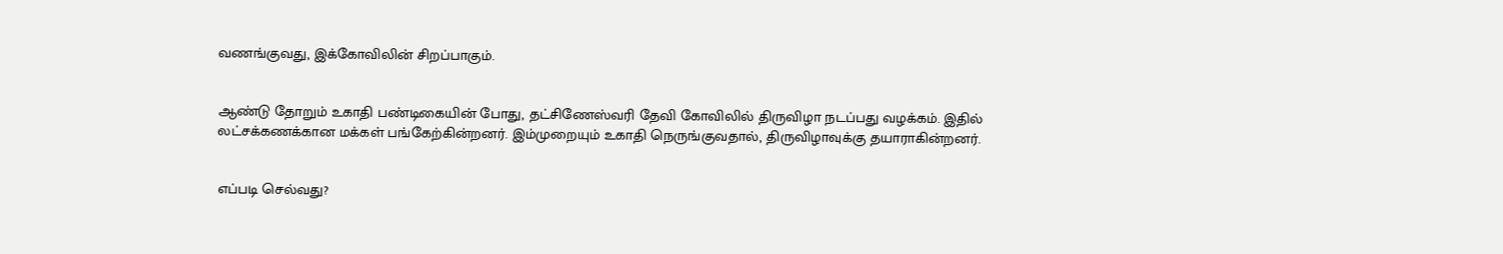வணங்குவது, இக்கோவிலின் சிறப்பாகும்.


ஆண்டு தோறும் உகாதி பண்டிகையின் போது, தட்சிணேஸ்வரி தேவி கோவிலில் திருவிழா நடப்பது வழக்கம். இதில் லட்சக்கணக்கான மக்கள் பங்கேற்கின்றனர். இம்முறையும் உகாதி நெருங்குவதால், திருவிழாவுக்கு தயாராகின்றனர்.


எப்படி செல்வது?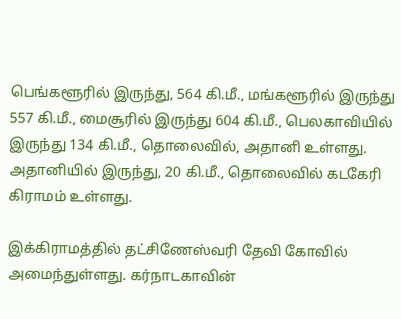பெங்களூரில் இருந்து, 564 கி.மீ., மங்களூரில் இருந்து 557 கி.மீ., மைசூரில் இருந்து 604 கி.மீ., பெலகாவியில் இருந்து 134 கி.மீ., தொலைவில், அதானி உள்ளது. அதானியில் இருந்து, 20 கி.மீ., தொலைவில் கடகேரி கிராமம் உள்ளது.

இக்கிராமத்தில் தட்சிணேஸ்வரி தேவி கோவில் அமைந்துள்ளது. கர்நாடகாவின்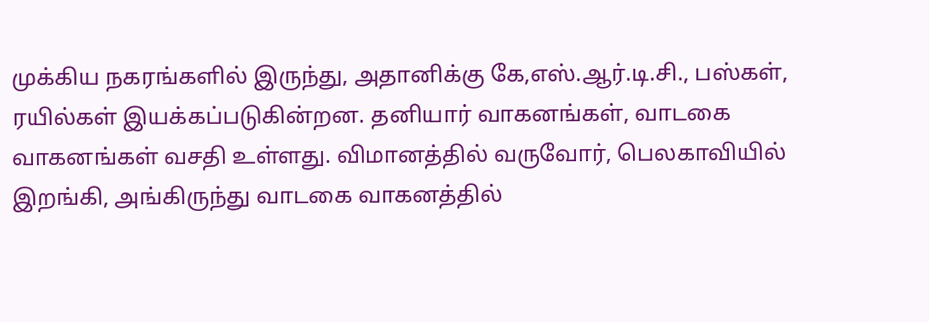முக்கிய நகரங்களில் இருந்து, அதானிக்கு கே,எஸ்.ஆர்.டி.சி., பஸ்கள், ரயில்கள் இயக்கப்படுகின்றன. தனியார் வாகனங்கள், வாடகை வாகனங்கள் வசதி உள்ளது. விமானத்தில் வருவோர், பெலகாவியில் இறங்கி, அங்கிருந்து வாடகை வாகனத்தில்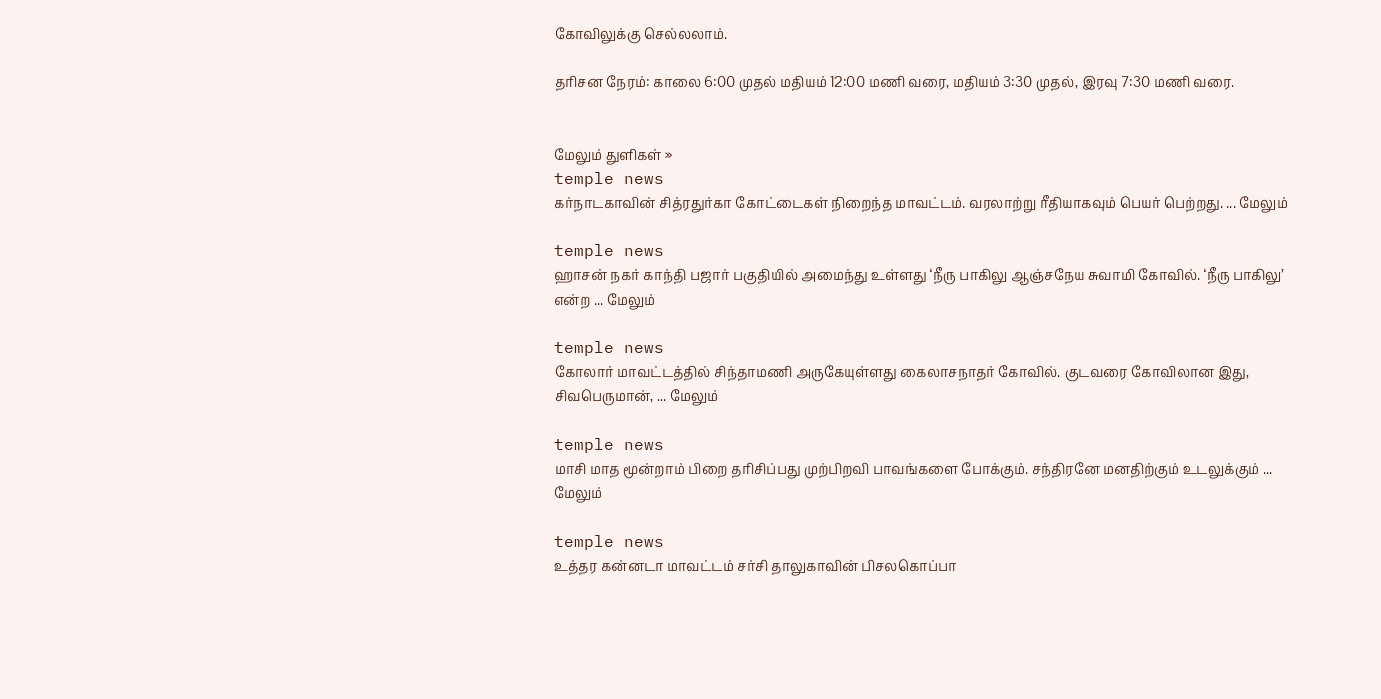கோவிலுக்கு செல்லலாம்.

தரிசன நேரம்: காலை 6:00 முதல் மதியம் 12:00 மணி வரை, மதியம் 3:30 முதல், இரவு 7:30 மணி வரை.


மேலும் துளிகள் »
temple news
கர்நாடகாவின் சித்ரதுர்கா கோட்டைகள் நிறைந்த மாவட்டம். வரலாற்று ரீதியாகவும் பெயர் பெற்றது. ... மேலும்

temple news
ஹாசன் நகர் காந்தி பஜார் பகுதியில் அமைந்து உள்ளது ‘நீரு பாகிலு ஆஞ்சநேய சுவாமி கோவில். ‘நீரு பாகிலு’ என்ற ... மேலும்

temple news
கோலார் மாவட்டத்தில் சிந்தாமணி அருகேயுள்ளது கைலாசநாதர் கோவில். குடவரை கோவிலான இது, சிவபெருமான், ... மேலும்

temple news
மாசி மாத மூன்றாம் பிறை தரிசிப்பது முற்பிறவி பாவங்களை போக்கும். சந்திரனே மனதிற்கும் உடலுக்கும் ... மேலும்

temple news
உத்தர கன்னடா மாவட்டம் சர்சி தாலுகாவின் பிசலகொப்பா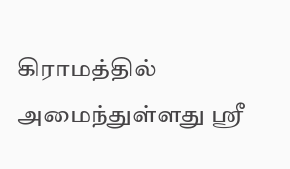கிராமத்தில் அமைந்துள்ளது ஸ்ரீ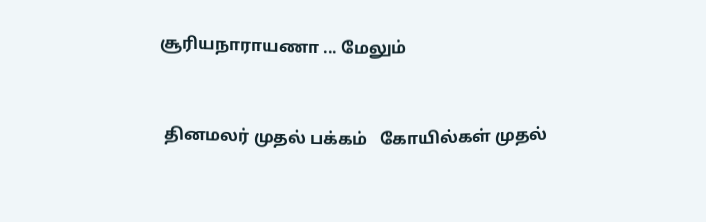சூரியநாராயணா ... மேலும்


 தினமலர் முதல் பக்கம்   கோயில்கள் முதல்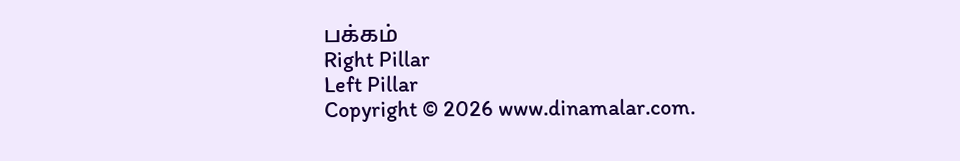பக்கம்
Right Pillar
Left Pillar
Copyright © 2026 www.dinamalar.com.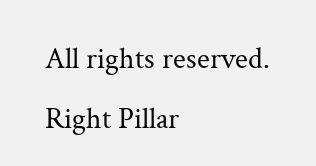All rights reserved.
Right Pillar